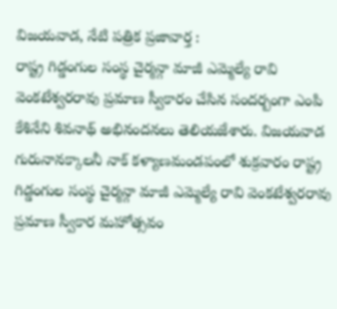విజయవాడ, నేటి పత్రిక ప్రజావార్త :
రాష్ట్ర గిడ్డంగుల సంస్థ చైర్మన్గా మాజీ ఎమ్మెల్యే రావి వెంకటేశ్వరరావు ప్రమాణ స్వీకారం చేసిన సందర్బంగా ఎంపి కేశినేని శివనాథ్ అభినందనలు తెలియజేశారు. విజయవాడ గురునానక్కాలనీ నాక్ కళ్యాణమండపంలో శుక్రవారం రాష్ట్ర గిడ్డంగుల సంస్థ చైర్మన్గా మాజీ ఎమ్మెల్యే రావి వెంకటేశ్వరరావు ప్రమాణ స్వీకార మహోత్సవం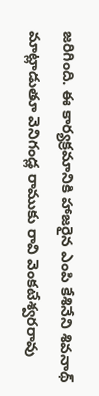జరిగింది. ఈ కార్యక్రమానికి హాజరైన ఎంపి కేశినేని శివనాథ్ మాట్లాడుతూ వెనిగండ్ల రాముకు రావి వెంకటేశ్వరరావు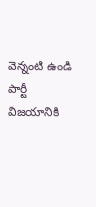వెన్నంటి ఉండి పార్టీ విజయానికి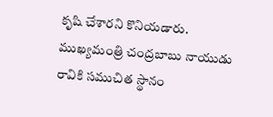కృషి చేశారని కొనియడారు. ముఖ్యమంత్రి చంద్రబాబు నాయుడు రావికి సముచిత స్థానం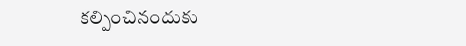కల్పించినందుకు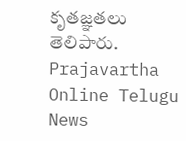కృతజ్ఞతలు తెలిపారు.
Prajavartha Online Telugu News